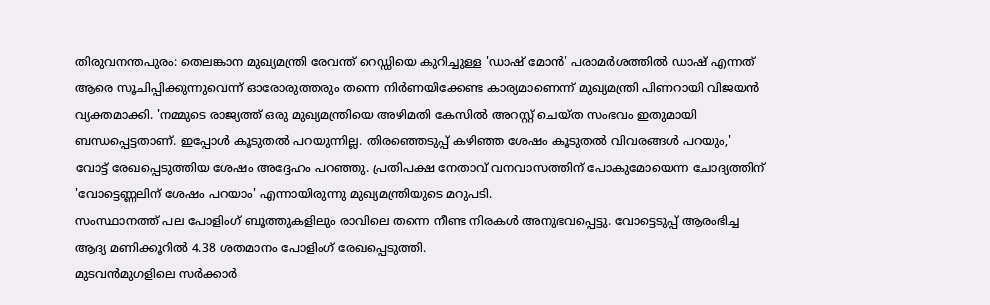തിരുവനന്തപുരം: തെലങ്കാന മുഖ്യമന്ത്രി രേവന്ത് റെഡ്ഡിയെ കുറിച്ചുള്ള 'ഡാഷ് മോൻ' പരാമർശത്തിൽ ഡാഷ് എന്നത് ആരെ സൂചിപ്പിക്കുന്നുവെന്ന് ഓരോരുത്തരും തന്നെ നിർണയിക്കേണ്ട കാര്യമാണെന്ന് മുഖ്യമന്ത്രി പിണറായി വിജയൻ വ്യക്തമാക്കി. 'നമ്മുടെ രാജ്യത്ത് ഒരു മുഖ്യമന്ത്രിയെ അഴിമതി കേസിൽ അറസ്റ്റ് ചെയ്ത സംഭവം ഇതുമായി ബന്ധപ്പെട്ടതാണ്. ഇപ്പോൾ കൂടുതൽ പറയുന്നില്ല. തിരഞ്ഞെടുപ്പ് കഴിഞ്ഞ ശേഷം കൂടുതൽ വിവരങ്ങൾ പറയും,' വോട്ട് രേഖപ്പെടുത്തിയ ശേഷം അദ്ദേഹം പറഞ്ഞു. പ്രതിപക്ഷ നേതാവ് വനവാസത്തിന് പോകുമോയെന്ന ചോദ്യത്തിന് 'വോട്ടെണ്ണലിന് ശേഷം പറയാം' എന്നായിരുന്നു മുഖ്യമന്ത്രിയുടെ മറുപടി.
സംസ്ഥാനത്ത് പല പോളിംഗ് ബൂത്തുകളിലും രാവിലെ തന്നെ നീണ്ട നിരകൾ അനുഭവപ്പെട്ടു. വോട്ടെടുപ്പ് ആരംഭിച്ച ആദ്യ മണിക്കൂറിൽ 4.38 ശതമാനം പോളിംഗ് രേഖപ്പെടുത്തി.
മുടവൻമുഗളിലെ സർക്കാർ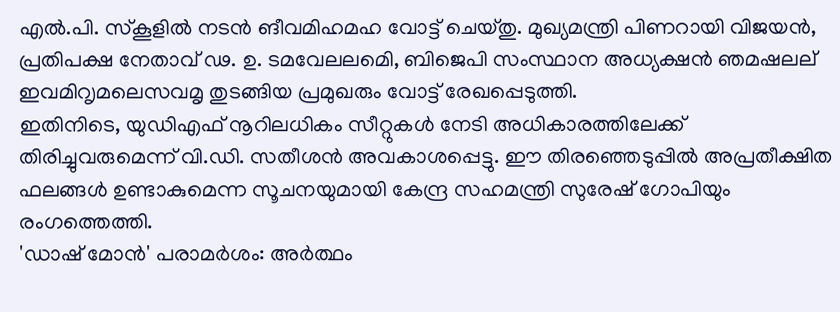എൽ.പി. സ്കൂളിൽ നടൻ ങീവമിഹമഹ വോട്ട് ചെയ്തു. മുഖ്യമന്ത്രി പിണറായി വിജയൻ, പ്രതിപക്ഷ നേതാവ് ഢ. ഉ. ടമവേലലമെി, ബിജെപി സംസ്ഥാന അധ്യക്ഷൻ ഞമഷലല് ഇവമിറൃമലെസവമൃ തുടങ്ങിയ പ്രമുഖരും വോട്ട് രേഖപ്പെടുത്തി.
ഇതിനിടെ, യുഡിഎഫ് നൂറിലധികം സീറ്റുകൾ നേടി അധികാരത്തിലേക്ക് തിരിച്ചുവരുമെന്ന് വി.ഡി. സതീശൻ അവകാശപ്പെട്ടു. ഈ തിരഞ്ഞെടുപ്പിൽ അപ്രതീക്ഷിത ഫലങ്ങൾ ഉണ്ടാകുമെന്ന സൂചനയുമായി കേന്ദ്ര സഹമന്ത്രി സുരേഷ് ഗോപിയും രംഗത്തെത്തി.
'ഡാഷ് മോൻ' പരാമർശം: അർത്ഥം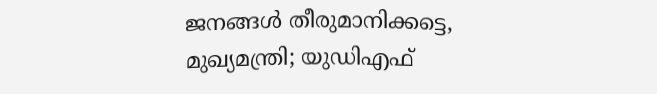ജനങ്ങൾ തീരുമാനിക്കട്ടെ, മുഖ്യമന്ത്രി; യുഡിഎഫ്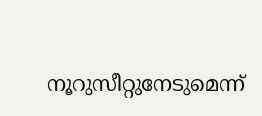നൂറുസീറ്റുനേടുമെന്ന്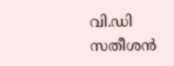വി.ഡി സതീശൻ